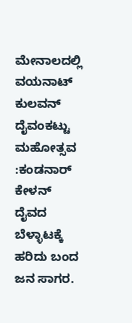ಮೇನಾಲದಲ್ಲಿ ವಯನಾಟ್ ಕುಲವನ್ ದೈವಂಕಟ್ಟು ಮಹೋತ್ಸವ :ಕಂಡನಾರ್ ಕೇಳನ್ ದೈವದ ಬೆಳ್ಳಾಟಕ್ಕೆ ಹರಿದು ಬಂದ ಜನ ಸಾಗರ.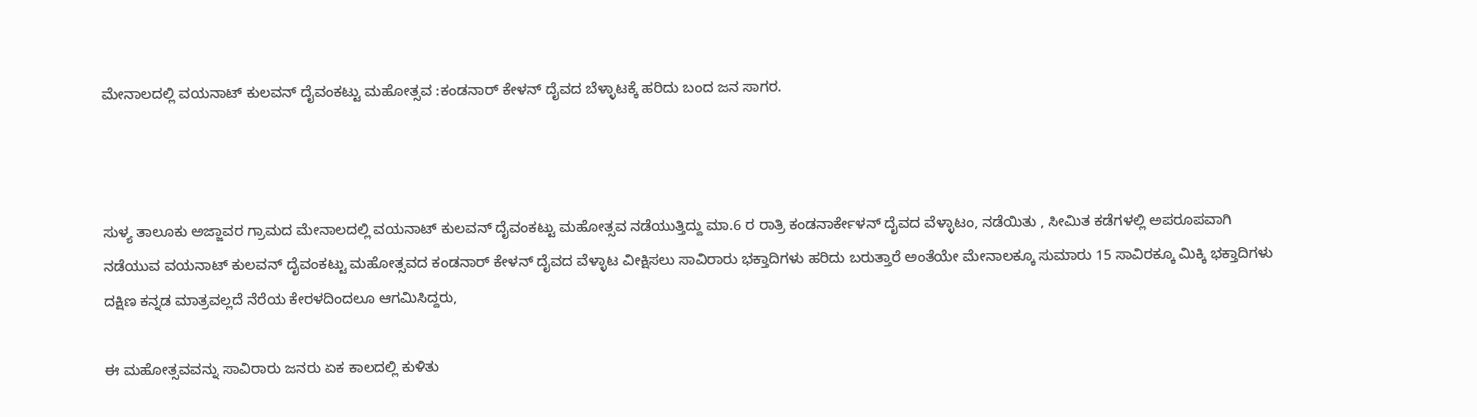ಮೇನಾಲದಲ್ಲಿ ವಯನಾಟ್ ಕುಲವನ್ ದೈವಂಕಟ್ಟು ಮಹೋತ್ಸವ :ಕಂಡನಾರ್ ಕೇಳನ್ ದೈವದ ಬೆಳ್ಳಾಟಕ್ಕೆ ಹರಿದು ಬಂದ ಜನ ಸಾಗರ.



ಸುಳ್ಯ ತಾಲೂಕು ಅಜ್ಜಾವರ ಗ್ರಾಮದ ಮೇನಾಲದಲ್ಲಿ ವಯನಾಟ್ ಕುಲವನ್ ದೈವಂಕಟ್ಟು ಮಹೋತ್ಸವ ನಡೆಯುತ್ತಿದ್ದು ಮಾ.6 ರ ರಾತ್ರಿ ಕಂಡನಾರ್ಕೇಳನ್ ದೈವದ ವೆಳ್ಳಾಟಂ, ನಡೆಯಿತು , ಸೀಮಿತ ಕಡೆಗಳಲ್ಲಿ ಅಪರೂಪವಾಗಿ ನಡೆಯುವ ವಯನಾಟ್ ಕುಲವನ್ ದೈವಂಕಟ್ಟು ಮಹೋತ್ಸವದ ಕಂಡನಾರ್ ಕೇಳನ್ ದೈವದ ವೆಳ್ಳಾಟ ವೀಕ್ಷಿಸಲು ಸಾವಿರಾರು ಭಕ್ತಾದಿಗಳು ಹರಿದು ಬರುತ್ತಾರೆ ಅಂತೆಯೇ ಮೇನಾಲಕ್ಕೂ ಸುಮಾರು 15 ಸಾವಿರಕ್ಕೂ ಮಿಕ್ಕಿ ಭಕ್ತಾದಿಗಳು  ದಕ್ಷಿಣ ಕನ್ನಡ ಮಾತ್ರವಲ್ಲದೆ ನೆರೆಯ ಕೇರಳದಿಂದಲೂ ಆಗಮಿಸಿದ್ದರು,

ಈ ಮಹೋತ್ಸವವನ್ನು ಸಾವಿರಾರು ಜನರು ಏಕ ಕಾಲದಲ್ಲಿ ಕುಳಿತು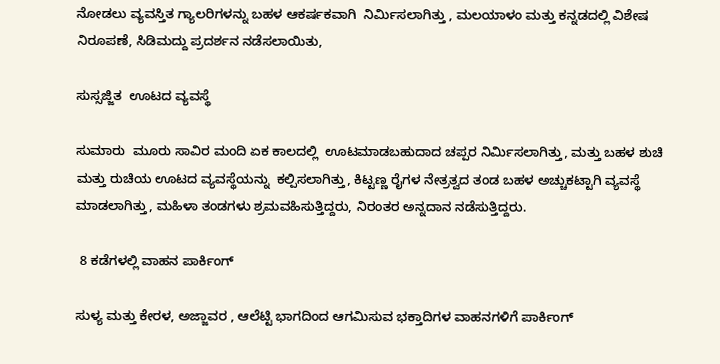ನೋಡಲು ವ್ಯವಸ್ತಿತ ಗ್ಯಾಲರಿಗಳನ್ನು ಬಹಳ ಆಕರ್ಷಕವಾಗಿ  ನಿರ್ಮಿಸಲಾಗಿತ್ತು , ಮಲಯಾಳಂ ಮತ್ತು ಕನ್ನಡದಲ್ಲಿ ವಿಶೇಷ ನಿರೂಪಣೆ, ಸಿಡಿಮದ್ದು ಪ್ರದರ್ಶನ ನಡೆಸಲಾಯಿತು,

ಸುಸ್ಸಜ್ಜಿತ  ಊಟದ ವ್ಯವಸ್ಥೆ

ಸುಮಾರು  ಮೂರು ಸಾವಿರ ಮಂದಿ ಏಕ ಕಾಲದಲ್ಲಿ  ಊಟಮಾಡಬಹುದಾದ ಚಪ್ಪರ ನಿರ್ಮಿಸಲಾಗಿತ್ತು, ಮತ್ತು ಬಹಳ ಶುಚಿ ಮತ್ತು ರುಚಿಯ ಊಟದ ವ್ಯವಸ್ಥೆಯನ್ನು  ಕಲ್ಪಿಸಲಾಗಿತ್ತು, ಕಿಟ್ಟಣ್ಣ ರೈಗಳ ನೇತ್ರತ್ವದ ತಂಡ ಬಹಳ ಅಚ್ಚುಕಟ್ಟಾಗಿ ವ್ಯವಸ್ಥೆ ಮಾಡಲಾಗಿತ್ತು, ಮಹಿಳಾ ತಂಡಗಳು ಶ್ರಮವಹಿಸುತ್ತಿದ್ದರು, ನಿರಂತರ ಅನ್ನದಾನ ನಡೆಸುತ್ತಿದ್ದರು.

 8 ಕಡೆಗಳಲ್ಲಿ ವಾಹನ ಪಾರ್ಕಿಂಗ್

ಸುಳ್ಯ ಮತ್ತು ಕೇರಳ, ಅಜ್ಜಾವರ , ಆಲೆಟ್ಟಿ ಭಾಗದಿಂದ ಆಗಮಿಸುವ ಭಕ್ತಾದಿಗಳ ವಾಹನಗಳಿಗೆ ಪಾರ್ಕಿಂಗ್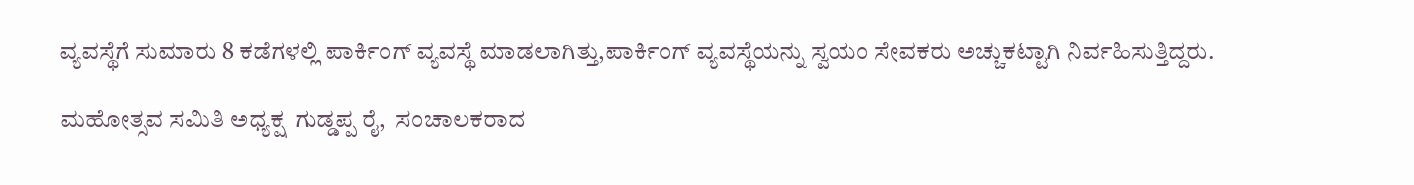ವ್ಯವಸ್ಥೆಗೆ ಸುಮಾರು 8 ಕಡೆಗಳಲ್ಲಿ ಪಾರ್ಕಿಂಗ್ ವ್ಯವಸ್ಥೆ ಮಾಡಲಾಗಿತ್ತು,ಪಾರ್ಕಿಂಗ್ ವ್ಯವಸ್ಥೆಯನ್ನು ಸ್ವಯಂ ಸೇವಕರು ಅಚ್ಚುಕಟ್ಟಾಗಿ ನಿರ್ವಹಿಸುತ್ತಿದ್ದರು.

ಮಹೋತ್ಸವ ಸಮಿತಿ ಅಧ್ಯಕ್ಷ  ಗುಡ್ಡಪ್ಪ ರೈ,  ಸಂಚಾಲಕರಾದ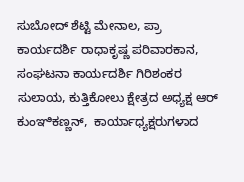ಸುಬೋದ್ ಶೆಟ್ಟಿ ಮೇನಾಲ, ಪ್ರಾ ಕಾರ್ಯದರ್ಶಿ ರಾಧಾಕೃಷ್ಣ ಪರಿವಾರಕಾನ, ಸಂಘಟನಾ ಕಾರ್ಯದರ್ಶಿ ಗಿರಿಶಂಕರ ಸುಲಾಯ, ಕುತ್ತಿಕೋಲು ಕ್ಷೇತ್ರದ ಅಧ್ಯಕ್ಷ ಆರ್ ಕುಂಞಿಕಣ್ಣನ್,  ಕಾರ್ಯಾಧ್ಯಕ್ಷರುಗಳಾದ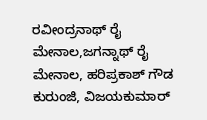ರವೀಂದ್ರನಾಥ್ ರೈ ಮೇನಾಲ,ಜಗನ್ನಾಥ್ ರೈ ಮೇನಾಲ, ಹರಿಪ್ರಕಾಶ್ ಗೌಡ ಕುರುಂಜಿ, ವಿಜಯಕುಮಾರ್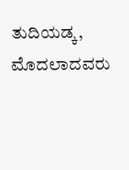ತುದಿಯಡ್ಕ, ಮೊದಲಾದವರು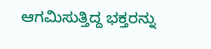ಆಗಮಿಸುತ್ತಿದ್ದ ಭಕ್ತರನ್ನು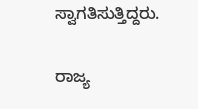ಸ್ವಾಗತಿಸುತ್ತಿದ್ದರು.

ರಾಜ್ಯ